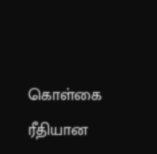கொள்கை ரீதியான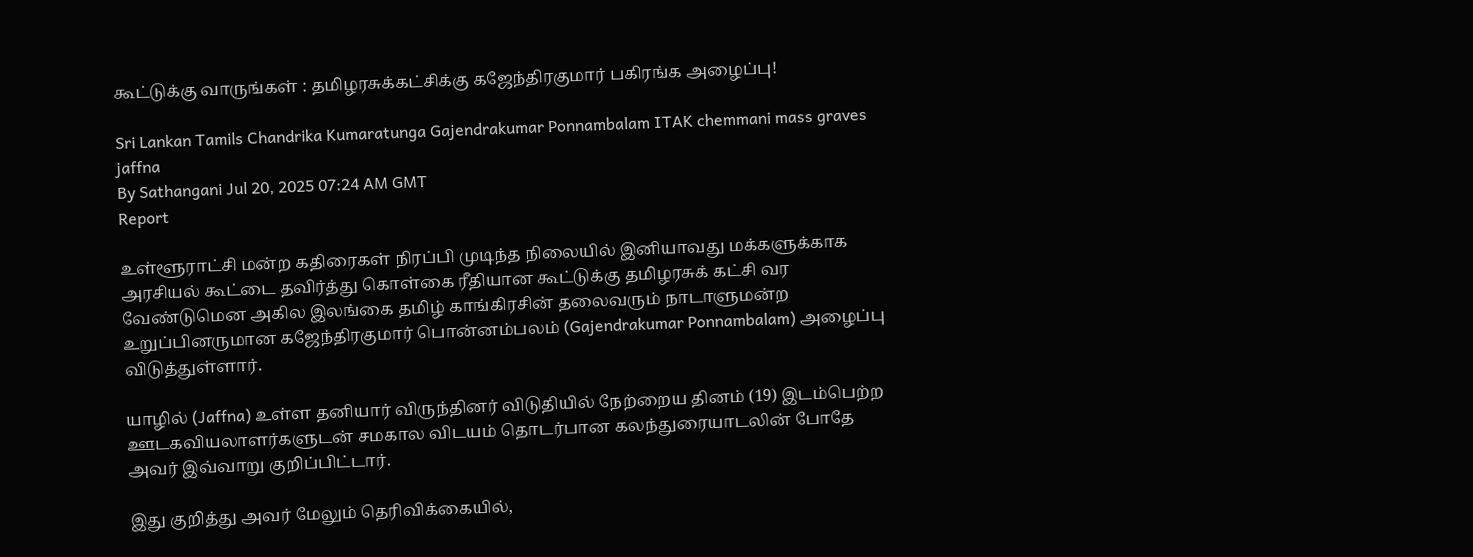கூட்டுக்கு வாருங்கள் : தமிழரசுக்கட்சிக்கு கஜேந்திரகுமார் பகிரங்க அழைப்பு!

Sri Lankan Tamils Chandrika Kumaratunga Gajendrakumar Ponnambalam ITAK chemmani mass graves jaffna
By Sathangani Jul 20, 2025 07:24 AM GMT
Report

உள்ளூராட்சி மன்ற கதிரைகள் நிரப்பி முடிந்த நிலையில் இனியாவது மக்களுக்காக அரசியல் கூட்டை தவிர்த்து கொள்கை ரீதியான கூட்டுக்கு தமிழரசுக் கட்சி வர வேண்டுமென அகில இலங்கை தமிழ் காங்கிரசின் தலைவரும் நாடாளுமன்ற உறுப்பினருமான கஜேந்திரகுமார் பொன்னம்பலம் (Gajendrakumar Ponnambalam) அழைப்பு விடுத்துள்ளார்.

யாழில் (Jaffna) உள்ள தனியார் விருந்தினர் விடுதியில் நேற்றைய தினம் (19) இடம்பெற்ற ஊடகவியலாளர்களுடன் சமகால விடயம் தொடர்பான கலந்துரையாடலின் போதே அவர் இவ்வாறு குறிப்பிட்டார்.

இது குறித்து அவர் மேலும் தெரிவிக்கையில்,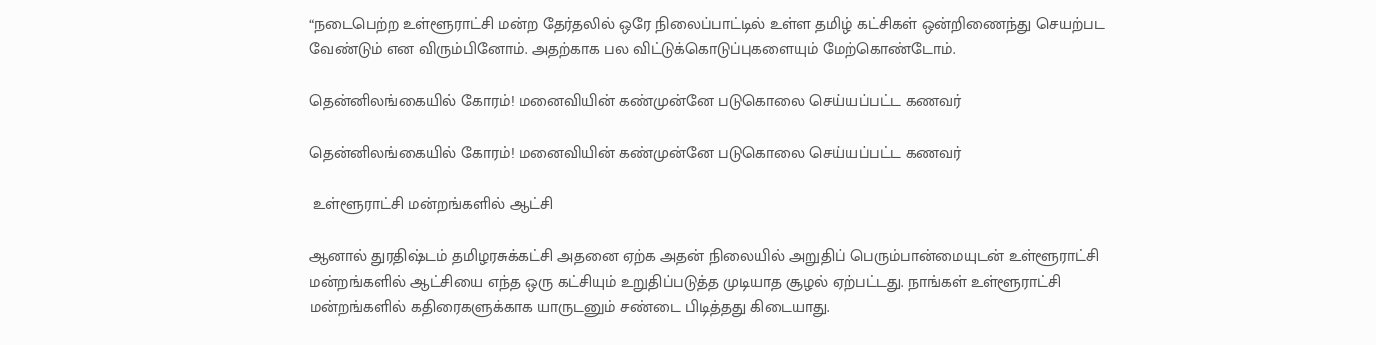“நடைபெற்ற உள்ளூராட்சி மன்ற தேர்தலில் ஒரே நிலைப்பாட்டில் உள்ள தமிழ் கட்சிகள் ஒன்றிணைந்து செயற்பட வேண்டும் என விரும்பினோம். அதற்காக பல விட்டுக்கொடுப்புகளையும் மேற்கொண்டோம்.

தென்னிலங்கையில் கோரம்! மனைவியின் கண்முன்னே படுகொலை செய்யப்பட்ட கணவர்

தென்னிலங்கையில் கோரம்! மனைவியின் கண்முன்னே படுகொலை செய்யப்பட்ட கணவர்

 உள்ளூராட்சி மன்றங்களில் ஆட்சி

ஆனால் துரதிஷ்டம் தமிழரசுக்கட்சி அதனை ஏற்க அதன் நிலையில் அறுதிப் பெரும்பான்மையுடன் உள்ளூராட்சி மன்றங்களில் ஆட்சியை எந்த ஒரு கட்சியும் உறுதிப்படுத்த முடியாத சூழல் ஏற்பட்டது. நாங்கள் உள்ளூராட்சி மன்றங்களில் கதிரைகளுக்காக யாருடனும் சண்டை பிடித்தது கிடையாது.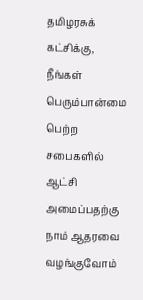தமிழரசுக் கட்சிக்கு, நீங்கள் பெரும்பான்மை பெற்ற சபைகளில் ஆட்சி அமைப்பதற்கு நாம் ஆதரவை வழங்குவோம்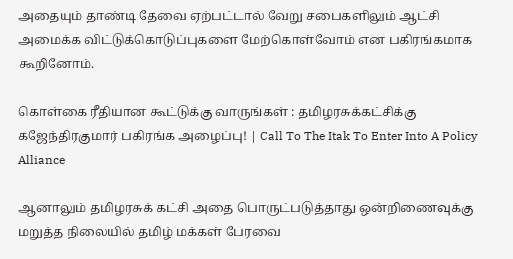அதையும் தாண்டி தேவை ஏற்பட்டால் வேறு சபைகளிலும் ஆட்சி அமைக்க விட்டுக்கொடுப்புகளை மேற்கொள்வோம் என பகிரங்கமாக கூறினோம்.

கொள்கை ரீதியான கூட்டுக்கு வாருங்கள் : தமிழரசுக்கட்சிக்கு கஜேந்திரகுமார் பகிரங்க அழைப்பு! | Call To The Itak To Enter Into A Policy Alliance

ஆனாலும் தமிழரசுக் கட்சி அதை பொருட்படுத்தாது ஒன்றிணைவுக்கு மறுத்த நிலையில் தமிழ் மக்கள் பேரவை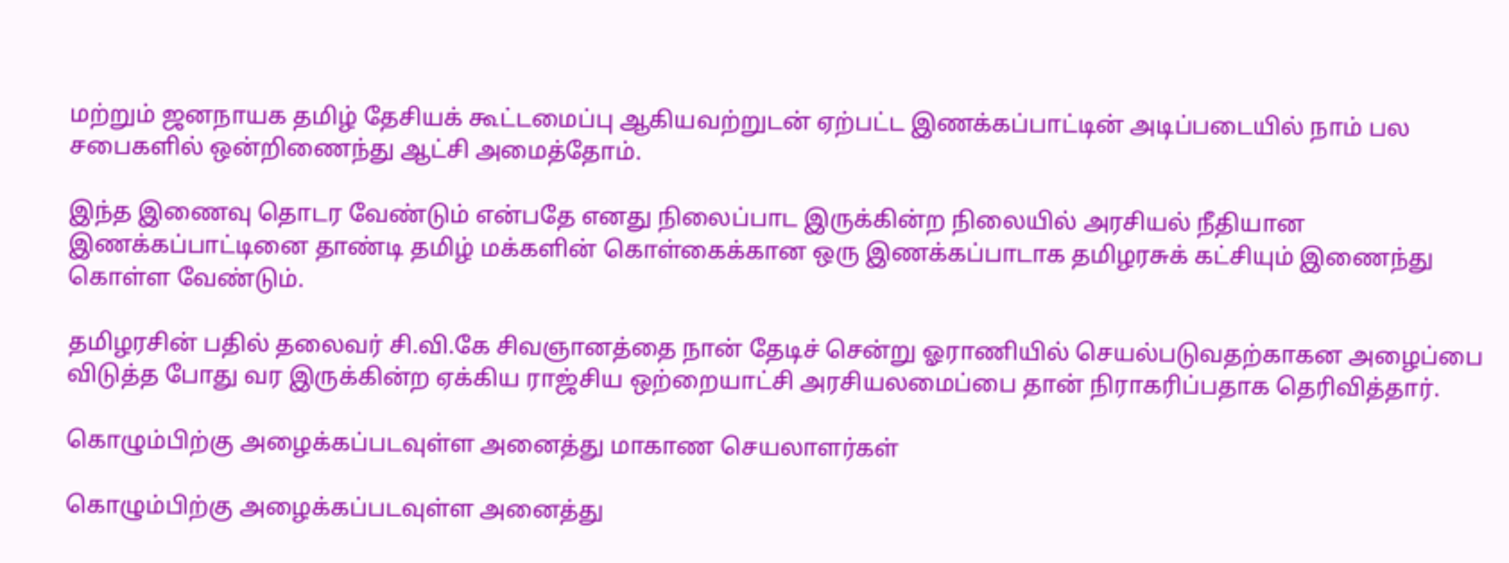மற்றும் ஜனநாயக தமிழ் தேசியக் கூட்டமைப்பு ஆகியவற்றுடன் ஏற்பட்ட இணக்கப்பாட்டின் அடிப்படையில் நாம் பல சபைகளில் ஒன்றிணைந்து ஆட்சி அமைத்தோம்.

இந்த இணைவு தொடர வேண்டும் என்பதே எனது நிலைப்பாட இருக்கின்ற நிலையில் அரசியல் நீதியான இணக்கப்பாட்டினை தாண்டி தமிழ் மக்களின் கொள்கைக்கான ஒரு இணக்கப்பாடாக தமிழரசுக் கட்சியும் இணைந்து கொள்ள வேண்டும்.

தமிழரசின் பதில் தலைவர் சி.வி.கே சிவஞானத்தை நான் தேடிச் சென்று ஓராணியில் செயல்படுவதற்காகன அழைப்பை விடுத்த போது வர இருக்கின்ற ஏக்கிய ராஜ்சிய ஒற்றையாட்சி அரசியலமைப்பை தான் நிராகரிப்பதாக தெரிவித்தார்.

கொழும்பிற்கு அழைக்கப்படவுள்ள அனைத்து மாகாண செயலாளர்கள்

கொழும்பிற்கு அழைக்கப்படவுள்ள அனைத்து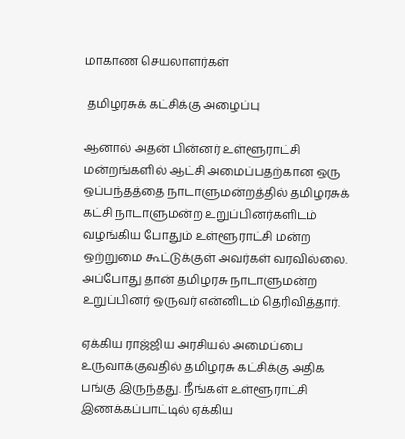மாகாண செயலாளர்கள்

 தமிழரசுக் கட்சிக்கு அழைப்பு

ஆனால் அதன் பின்னர் உள்ளூராட்சி மன்றங்களில் ஆட்சி அமைப்பதற்கான ஒரு ஒப்பந்தத்தை நாடாளுமன்றத்தில் தமிழரசுக் கட்சி நாடாளுமன்ற உறுப்பினர்களிடம் வழங்கிய போதும் உள்ளூராட்சி மன்ற ஒற்றுமை கூட்டுக்குள் அவர்கள் வரவில்லை. அப்போது தான் தமிழரசு நாடாளுமன்ற உறுப்பினர் ஒருவர் என்னிடம் தெரிவித்தார்.

ஏக்கிய ராஜ்ஜிய அரசியல் அமைப்பை உருவாக்குவதில் தமிழரசு கட்சிக்கு அதிக பங்கு இருந்தது. நீங்கள் உள்ளூராட்சி இணக்கப்பாட்டில் ஏக்கிய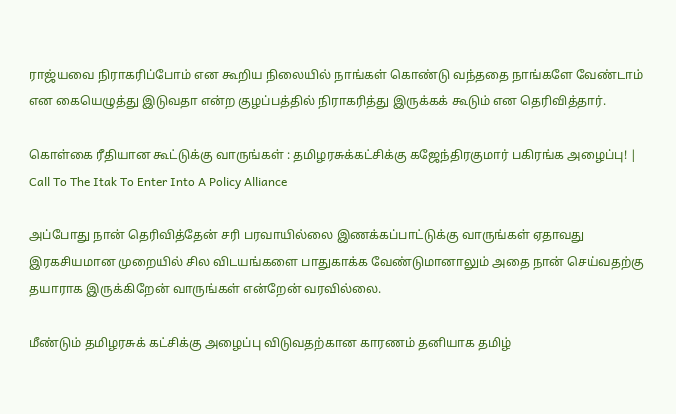ராஜ்யவை நிராகரிப்போம் என கூறிய நிலையில் நாங்கள் கொண்டு வந்ததை நாங்களே வேண்டாம் என கையெழுத்து இடுவதா என்ற குழப்பத்தில் நிராகரித்து இருக்கக் கூடும் என தெரிவித்தார்.

கொள்கை ரீதியான கூட்டுக்கு வாருங்கள் : தமிழரசுக்கட்சிக்கு கஜேந்திரகுமார் பகிரங்க அழைப்பு! | Call To The Itak To Enter Into A Policy Alliance

அப்போது நான் தெரிவித்தேன் சரி பரவாயில்லை இணக்கப்பாட்டுக்கு வாருங்கள் ஏதாவது இரகசியமான முறையில் சில விடயங்களை பாதுகாக்க வேண்டுமானாலும் அதை நான் செய்வதற்கு தயாராக இருக்கிறேன் வாருங்கள் என்றேன் வரவில்லை.

மீண்டும் தமிழரசுக் கட்சிக்கு அழைப்பு விடுவதற்கான காரணம் தனியாக தமிழ்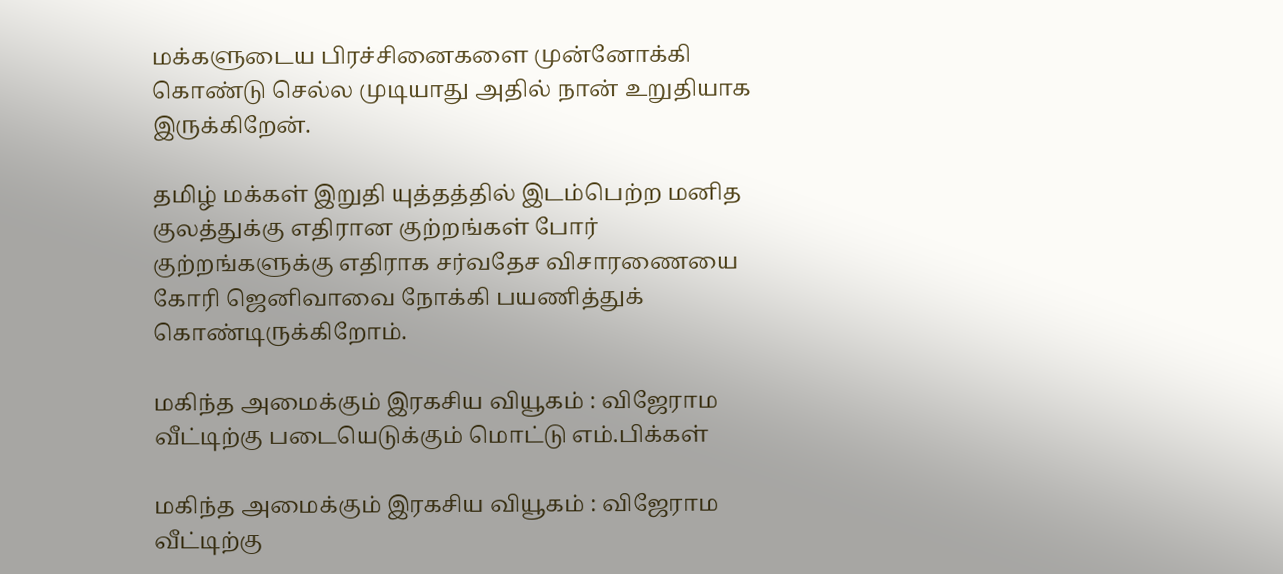மக்களுடைய பிரச்சினைகளை முன்னோக்கி கொண்டு செல்ல முடியாது அதில் நான் உறுதியாக இருக்கிறேன்.

தமிழ் மக்கள் இறுதி யுத்தத்தில் இடம்பெற்ற மனித குலத்துக்கு எதிரான குற்றங்கள் போர் குற்றங்களுக்கு எதிராக சர்வதேச விசாரணையை கோரி ஜெனிவாவை நோக்கி பயணித்துக் கொண்டிருக்கிறோம்.

மகிந்த அமைக்கும் இரகசிய வியூகம் : விஜேராம வீட்டிற்கு படையெடுக்கும் மொட்டு எம்.பிக்கள்

மகிந்த அமைக்கும் இரகசிய வியூகம் : விஜேராம வீட்டிற்கு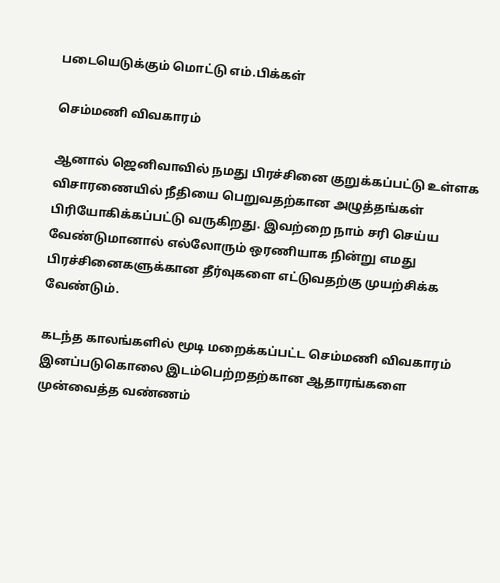படையெடுக்கும் மொட்டு எம்.பிக்கள்

செம்மணி விவகாரம்

ஆனால் ஜெனிவாவில் நமது பிரச்சினை குறுக்கப்பட்டு உள்ளக விசாரணையில் நீதியை பெறுவதற்கான அழுத்தங்கள் பிரியோகிக்கப்பட்டு வருகிறது. இவற்றை நாம் சரி செய்ய வேண்டுமானால் எல்லோரும் ஒரணியாக நின்று எமது பிரச்சினைகளுக்கான தீர்வுகளை எட்டுவதற்கு முயற்சிக்க வேண்டும்.

கடந்த காலங்களில் மூடி மறைக்கப்பட்ட செம்மணி விவகாரம் இனப்படுகொலை இடம்பெற்றதற்கான ஆதாரங்களை முன்வைத்த வண்ணம்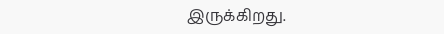இருக்கிறது.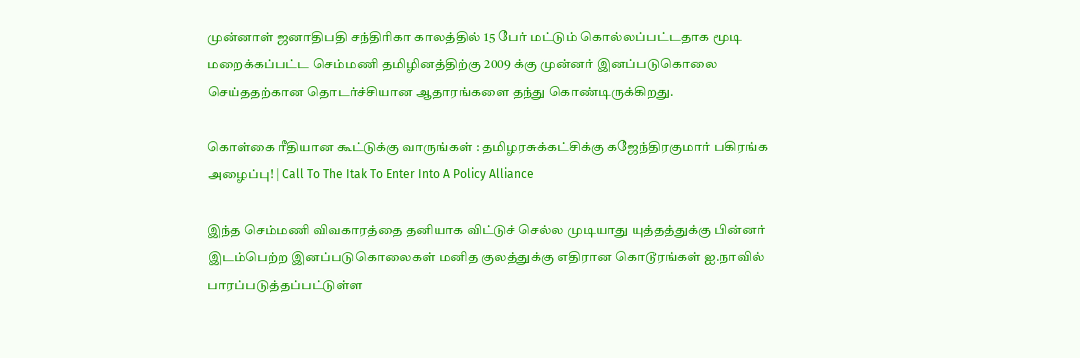முன்னாள் ஜனாதிபதி சந்திரிகா காலத்தில் 15 பேர் மட்டும் கொல்லப்பட்டதாக மூடி மறைக்கப்பட்ட செம்மணி தமிழினத்திற்கு 2009 க்கு முன்னர் இனப்படுகொலை செய்ததற்கான தொடர்ச்சியான ஆதாரங்களை தந்து கொண்டிருக்கிறது.

கொள்கை ரீதியான கூட்டுக்கு வாருங்கள் : தமிழரசுக்கட்சிக்கு கஜேந்திரகுமார் பகிரங்க அழைப்பு! | Call To The Itak To Enter Into A Policy Alliance

இந்த செம்மணி விவகாரத்தை தனியாக விட்டுச் செல்ல முடியாது யுத்தத்துக்கு பின்னர் இடம்பெற்ற இனப்படுகொலைகள் மனித குலத்துக்கு எதிரான கொடூரங்கள் ஐ.நாவில் பாரப்படுத்தப்பட்டுள்ள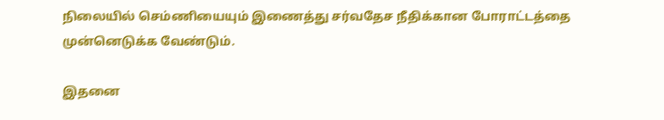நிலையில் செம்ணியையும் இணைத்து சர்வதேச நீதிக்கான போராட்டத்தை முன்னெடுக்க வேண்டும்.

இதனை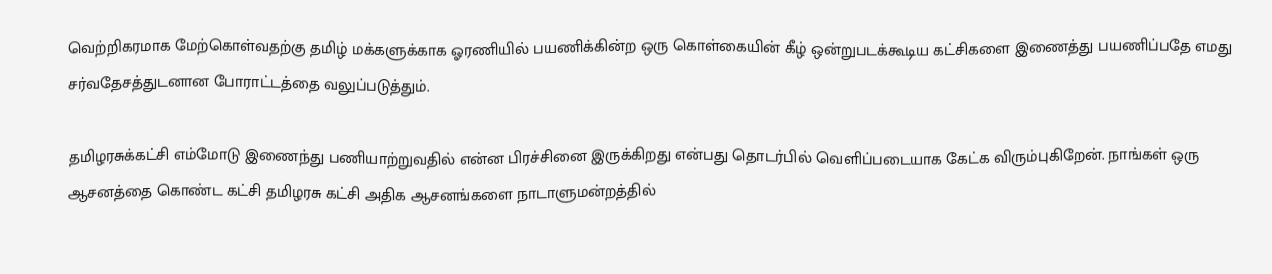வெற்றிகரமாக மேற்கொள்வதற்கு தமிழ் மக்களுக்காக ஓரணியில் பயணிக்கின்ற ஒரு கொள்கையின் கீழ் ஒன்றுபடக்கூடிய கட்சிகளை இணைத்து பயணிப்பதே எமது சர்வதேசத்துடனான போராட்டத்தை வலுப்படுத்தும்.

தமிழரசுக்கட்சி எம்மோடு இணைந்து பணியாற்றுவதில் என்ன பிரச்சினை இருக்கிறது என்பது தொடர்பில் வெளிப்படையாக கேட்க விரும்புகிறேன். நாங்கள் ஒரு ஆசனத்தை கொண்ட கட்சி தமிழரசு கட்சி அதிக ஆசனங்களை நாடாளுமன்றத்தில்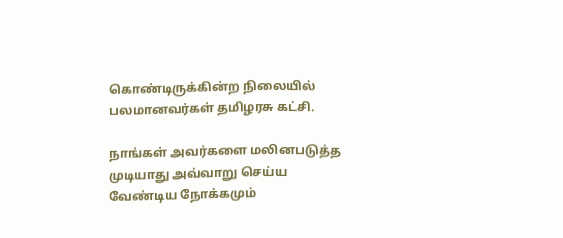கொண்டிருக்கின்ற நிலையில் பலமானவர்கள் தமிழரசு கட்சி.

நாங்கள் அவர்களை மலினபடுத்த முடியாது அவ்வாறு செய்ய வேண்டிய நோக்கமும்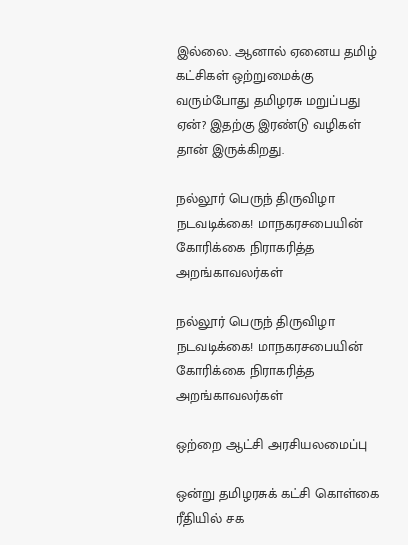இல்லை. ஆனால் ஏனைய தமிழ் கட்சிகள் ஒற்றுமைக்கு வரும்போது தமிழரசு மறுப்பது ஏன்? இதற்கு இரண்டு வழிகள் தான் இருக்கிறது.

நல்லூர் பெருந் திருவிழா நடவடிக்கை! மாநகரசபையின் கோரிக்கை நிராகரித்த அறங்காவலர்கள்

நல்லூர் பெருந் திருவிழா நடவடிக்கை! மாநகரசபையின் கோரிக்கை நிராகரித்த அறங்காவலர்கள்

ஒற்றை ஆட்சி அரசியலமைப்பு

ஒன்று தமிழரசுக் கட்சி கொள்கை ரீதியில் சக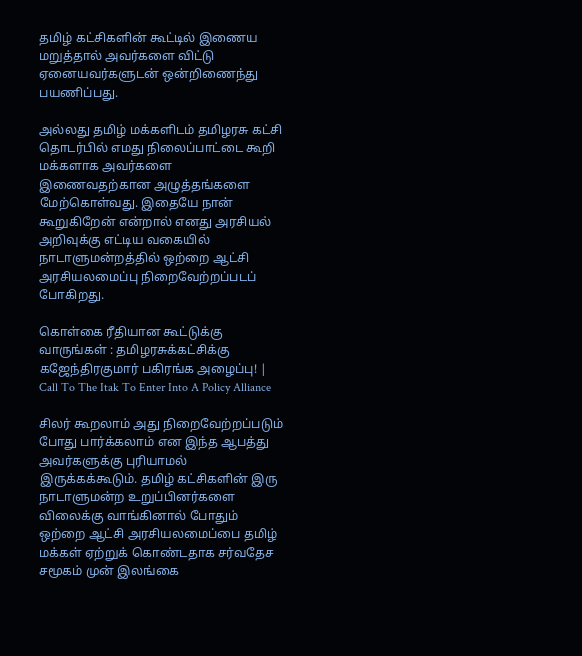தமிழ் கட்சிகளின் கூட்டில் இணைய மறுத்தால் அவர்களை விட்டு ஏனையவர்களுடன் ஒன்றிணைந்து பயணிப்பது.

அல்லது தமிழ் மக்களிடம் தமிழரசு கட்சி தொடர்பில் எமது நிலைப்பாட்டை கூறி மக்களாக அவர்களை இணைவதற்கான அழுத்தங்களை மேற்கொள்வது. இதையே நான் கூறுகிறேன் என்றால் எனது அரசியல் அறிவுக்கு எட்டிய வகையில் நாடாளுமன்றத்தில் ஒற்றை ஆட்சி அரசியலமைப்பு நிறைவேற்றப்படப் போகிறது.

கொள்கை ரீதியான கூட்டுக்கு வாருங்கள் : தமிழரசுக்கட்சிக்கு கஜேந்திரகுமார் பகிரங்க அழைப்பு! | Call To The Itak To Enter Into A Policy Alliance

சிலர் கூறலாம் அது நிறைவேற்றப்படும் போது பார்க்கலாம் என இந்த ஆபத்து அவர்களுக்கு புரியாமல் இருக்கக்கூடும். தமிழ் கட்சிகளின் இரு நாடாளுமன்ற உறுப்பினர்களை விலைக்கு வாங்கினால் போதும் ஒற்றை ஆட்சி அரசியலமைப்பை தமிழ் மக்கள் ஏற்றுக் கொண்டதாக சர்வதேச சமூகம் முன் இலங்கை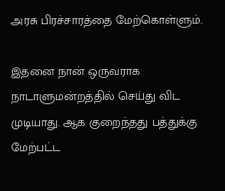அரசு பிரச்சாரத்தை மேற்கொள்ளும்.

இதனை நான் ஒருவராக நாடாளுமன்றத்தில் செய்து விட முடியாது. ஆக குறைந்தது பத்துக்கு மேற்பட்ட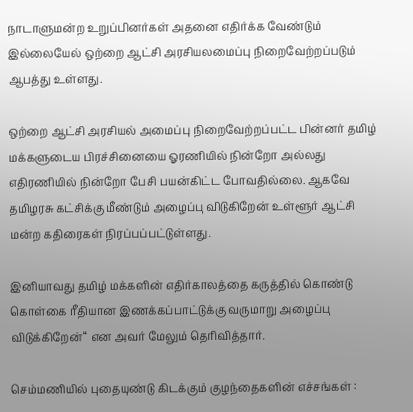நாடாளுமன்ற உறுப்பினர்கள் அதனை எதிர்க்க வேண்டும் இல்லையேல் ஒற்றை ஆட்சி அரசியலமைப்பு நிறைவேற்றப்படும் ஆபத்து உள்ளது.

ஒற்றை ஆட்சி அரசியல் அமைப்பு நிறைவேற்றப்பட்ட பின்னர் தமிழ் மக்களுடைய பிரச்சினையை ஓரணியில் நின்றோ அல்லது எதிரணியில் நின்றோ பேசி பயன்கிட்ட போவதில்லை. ஆகவே தமிழரசு கட்சிக்கு மீண்டும் அழைப்பு விடுகிறேன் உள்ளூர் ஆட்சி மன்ற கதிரைகள் நிரப்பப்பட்டுள்ளது.

இனியாவது தமிழ் மக்களின் எதிர்காலத்தை கருத்தில் கொண்டு கொள்கை ரீதியான இணக்கப்பாட்டுக்கு வருமாறு அழைப்பு விடுக்கிறேன்“ என அவர் மேலும் தெரிவித்தார்.

செம்மணியில் புதையுண்டு கிடக்கும் குழந்தைகளின் எச்சங்கள் :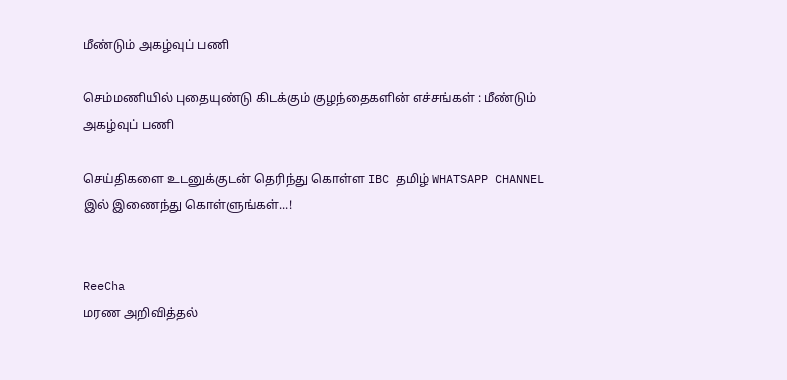மீண்டும் அகழ்வுப் பணி

செம்மணியில் புதையுண்டு கிடக்கும் குழந்தைகளின் எச்சங்கள் : மீண்டும் அகழ்வுப் பணி

செய்திகளை உடனுக்குடன் தெரிந்து கொள்ள IBC தமிழ் WHATSAPP CHANNEL இல் இணைந்து கொள்ளுங்கள்...!


ReeCha
மரண அறிவித்தல்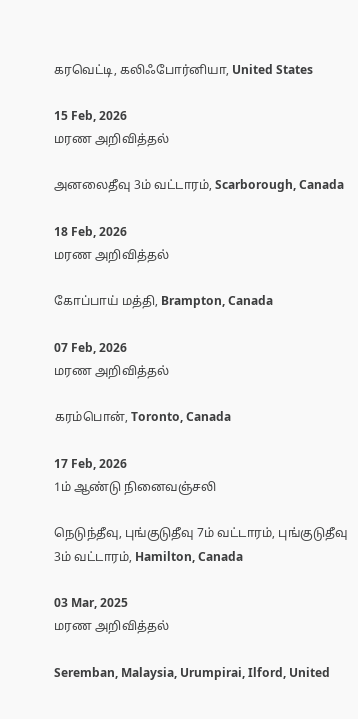கரவெட்டி, கலிஃபோர்னியா, United States

15 Feb, 2026
மரண அறிவித்தல்

அனலைதீவு 3ம் வட்டாரம், Scarborough, Canada

18 Feb, 2026
மரண அறிவித்தல்

கோப்பாய் மத்தி, Brampton, Canada

07 Feb, 2026
மரண அறிவித்தல்

கரம்பொன், Toronto, Canada

17 Feb, 2026
1ம் ஆண்டு நினைவஞ்சலி

நெடுந்தீவு, புங்குடுதீவு 7ம் வட்டாரம், புங்குடுதீவு 3ம் வட்டாரம், Hamilton, Canada

03 Mar, 2025
மரண அறிவித்தல்

Seremban, Malaysia, Urumpirai, Ilford, United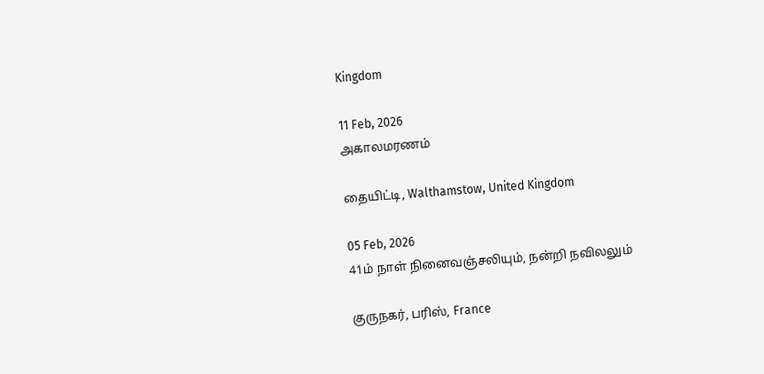Kingdom

11 Feb, 2026
அகாலமரணம்

தையிட்டி, Walthamstow, United Kingdom

05 Feb, 2026
41ம் நாள் நினைவஞ்சலியும், நன்றி நவிலலும்

குருநகர், பரிஸ், France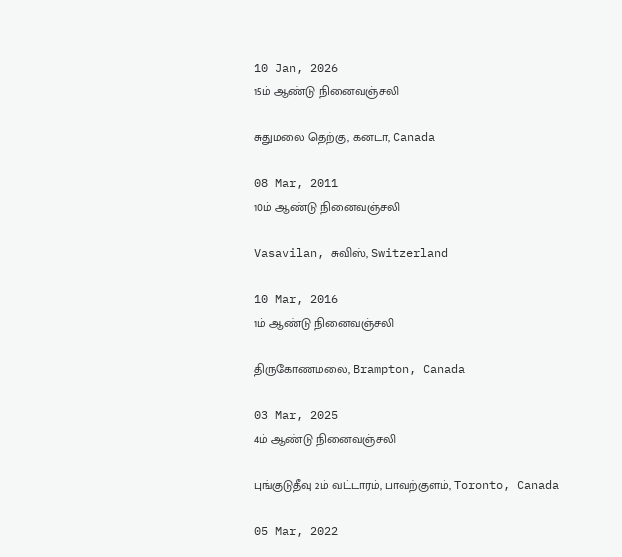10 Jan, 2026
15ம் ஆண்டு நினைவஞ்சலி

சுதுமலை தெற்கு, கனடா, Canada

08 Mar, 2011
10ம் ஆண்டு நினைவஞ்சலி

Vasavilan, சுவிஸ், Switzerland

10 Mar, 2016
1ம் ஆண்டு நினைவஞ்சலி

திருகோணமலை, Brampton, Canada

03 Mar, 2025
4ம் ஆண்டு நினைவஞ்சலி

புங்குடுதீவு 2ம் வட்டாரம், பாவற்குளம், Toronto, Canada

05 Mar, 2022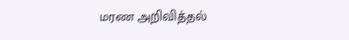மரண அறிவித்தல்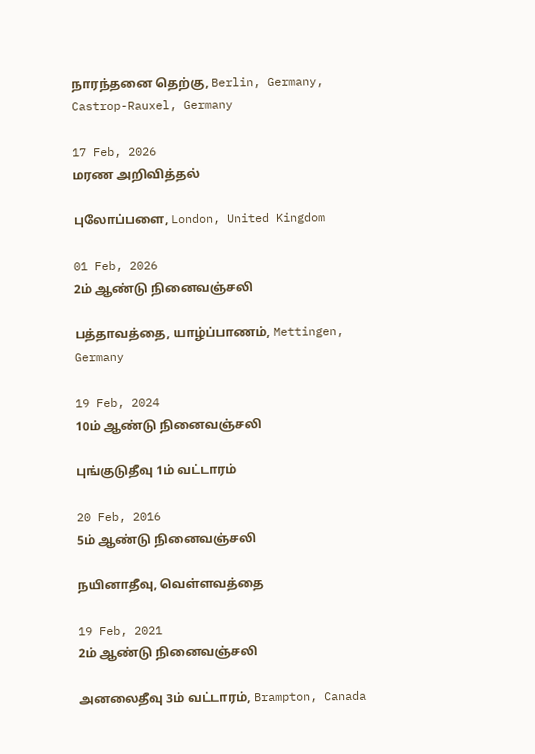நாரந்தனை தெற்கு, Berlin, Germany, Castrop-Rauxel, Germany

17 Feb, 2026
மரண அறிவித்தல்

புலோப்பளை, London, United Kingdom

01 Feb, 2026
2ம் ஆண்டு நினைவஞ்சலி

பத்தாவத்தை, யாழ்ப்பாணம், Mettingen, Germany

19 Feb, 2024
10ம் ஆண்டு நினைவஞ்சலி

புங்குடுதீவு 1ம் வட்டாரம்

20 Feb, 2016
5ம் ஆண்டு நினைவஞ்சலி

நயினாதீவு, வெள்ளவத்தை

19 Feb, 2021
2ம் ஆண்டு நினைவஞ்சலி

அனலைதீவு 3ம் வட்டாரம், Brampton, Canada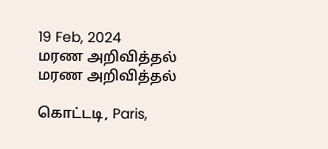19 Feb, 2024
மரண அறிவித்தல்
மரண அறிவித்தல்

கொட்டடி, Paris,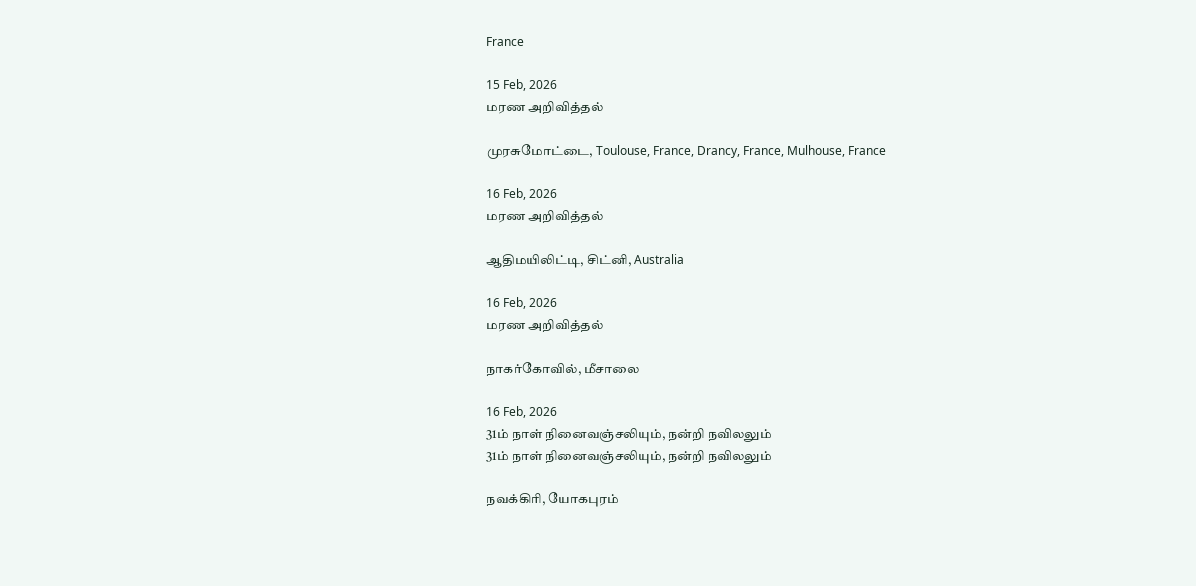France

15 Feb, 2026
மரண அறிவித்தல்

முரசுமோட்டை, Toulouse, France, Drancy, France, Mulhouse, France

16 Feb, 2026
மரண அறிவித்தல்

ஆதிமயிலிட்டி, சிட்னி, Australia

16 Feb, 2026
மரண அறிவித்தல்

நாகர்கோவில், மீசாலை

16 Feb, 2026
31ம் நாள் நினைவஞ்சலியும், நன்றி நவிலலும்
31ம் நாள் நினைவஞ்சலியும், நன்றி நவிலலும்

நவக்கிரி, யோகபுரம்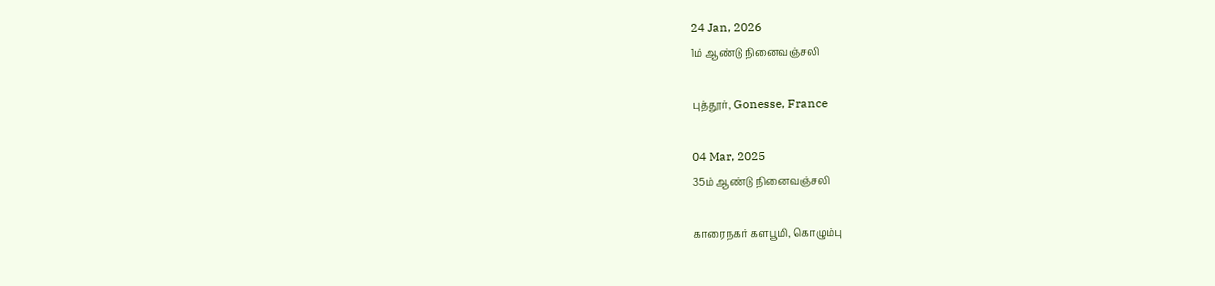24 Jan, 2026
1ம் ஆண்டு நினைவஞ்சலி

புத்தூர், Gonesse, France

04 Mar, 2025
35ம் ஆண்டு நினைவஞ்சலி

காரைநகர் களபூமி, கொழும்பு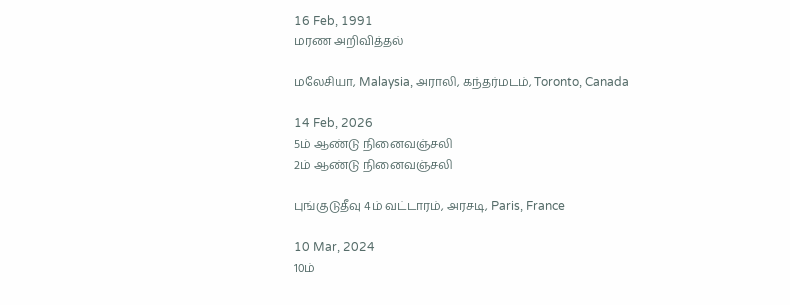16 Feb, 1991
மரண அறிவித்தல்

மலேசியா, Malaysia, அராலி, கந்தர்மடம், Toronto, Canada

14 Feb, 2026
5ம் ஆண்டு நினைவஞ்சலி
2ம் ஆண்டு நினைவஞ்சலி

புங்குடுதீவு 4ம் வட்டாரம், அரசடி, Paris, France

10 Mar, 2024
10ம்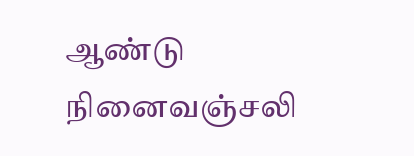ஆண்டு நினைவஞ்சலி